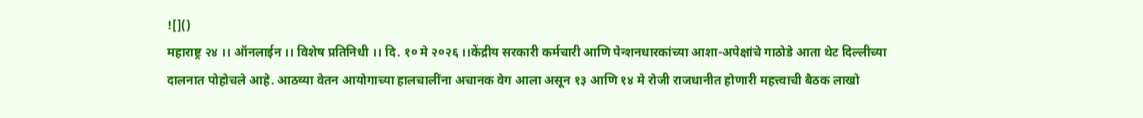![]()
महाराष्ट्र २४ ।। ऑनलाईन ।। विशेष प्रतिनिधी ।। दि. १० मे २०२६ ।।केंद्रीय सरकारी कर्मचारी आणि पेन्शनधारकांच्या आशा-अपेक्षांचे गाठोडे आता थेट दिल्लीच्या दालनात पोहोचले आहे. आठव्या वेतन आयोगाच्या हालचालींना अचानक वेग आला असून १३ आणि १४ मे रोजी राजधानीत होणारी महत्त्वाची बैठक लाखो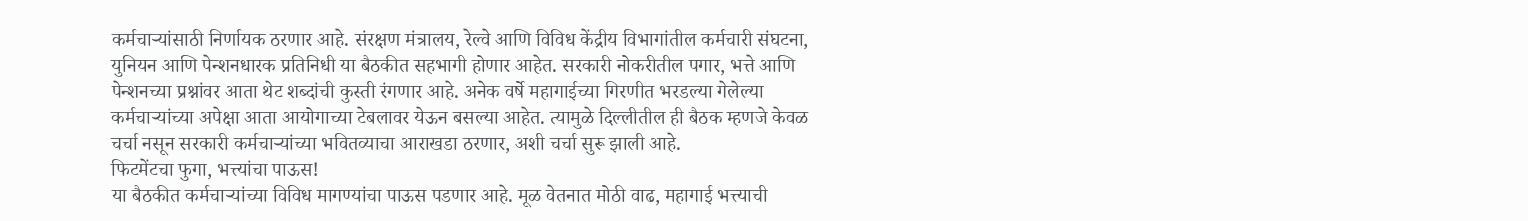कर्मचाऱ्यांसाठी निर्णायक ठरणार आहे. संरक्षण मंत्रालय, रेल्वे आणि विविध केंद्रीय विभागांतील कर्मचारी संघटना, युनियन आणि पेन्शनधारक प्रतिनिधी या बैठकीत सहभागी होणार आहेत. सरकारी नोकरीतील पगार, भत्ते आणि पेन्शनच्या प्रश्नांवर आता थेट शब्दांची कुस्ती रंगणार आहे. अनेक वर्षे महागाईच्या गिरणीत भरडल्या गेलेल्या कर्मचाऱ्यांच्या अपेक्षा आता आयोगाच्या टेबलावर येऊन बसल्या आहेत. त्यामुळे दिल्लीतील ही बैठक म्हणजे केवळ चर्चा नसून सरकारी कर्मचाऱ्यांच्या भवितव्याचा आराखडा ठरणार, अशी चर्चा सुरू झाली आहे.
फिटमेंटचा फुगा, भत्त्यांचा पाऊस!
या बैठकीत कर्मचाऱ्यांच्या विविध मागण्यांचा पाऊस पडणार आहे. मूळ वेतनात मोठी वाढ, महागाई भत्त्याची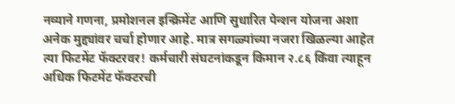नव्याने गणना, प्रमोशनल इन्क्रिमेंट आणि सुधारित पेन्शन योजना अशा अनेक मुद्द्यांवर चर्चा होणार आहे. मात्र सगळ्यांच्या नजरा खिळल्या आहेत त्या फिटमेंट फॅक्टरवर! कर्मचारी संघटनांकडून किमान २.८६ किंवा त्याहून अधिक फिटमेंट फॅक्टरची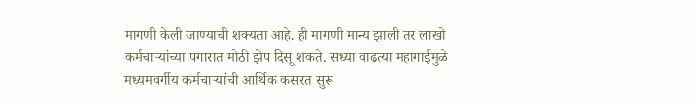मागणी केली जाण्याची शक्यता आहे. ही मागणी मान्य झाली तर लाखो कर्मचाऱ्यांच्या पगारात मोठी झेप दिसू शकते. सध्या वाढत्या महागाईमुळे मध्यमवर्गीय कर्मचाऱ्यांची आर्थिक कसरत सुरू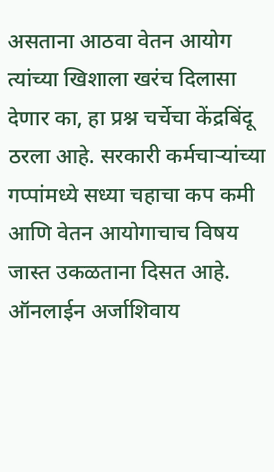असताना आठवा वेतन आयोग त्यांच्या खिशाला खरंच दिलासा देणार का, हा प्रश्न चर्चेचा केंद्रबिंदू ठरला आहे. सरकारी कर्मचाऱ्यांच्या गप्पांमध्ये सध्या चहाचा कप कमी आणि वेतन आयोगाचाच विषय जास्त उकळताना दिसत आहे.
ऑनलाईन अर्जाशिवाय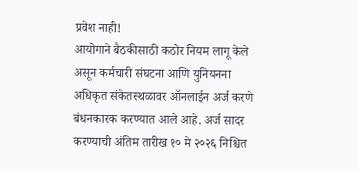प्रवेश नाही!
आयोगाने बैठकीसाठी कठोर नियम लागू केले असून कर्मचारी संघटना आणि युनियनना अधिकृत संकेतस्थळावर ऑनलाईन अर्ज करणे बंधनकारक करण्यात आले आहे. अर्ज सादर करण्याची अंतिम तारीख १० मे २०२६ निश्चित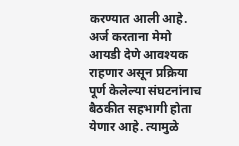करण्यात आली आहे. अर्ज करताना मेमो आयडी देणे आवश्यक राहणार असून प्रक्रिया पूर्ण केलेल्या संघटनांनाच बैठकीत सहभागी होता येणार आहे. त्यामुळे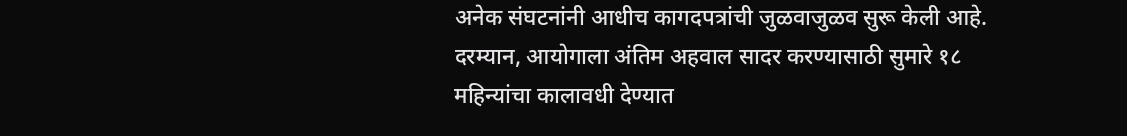अनेक संघटनांनी आधीच कागदपत्रांची जुळवाजुळव सुरू केली आहे. दरम्यान, आयोगाला अंतिम अहवाल सादर करण्यासाठी सुमारे १८ महिन्यांचा कालावधी देण्यात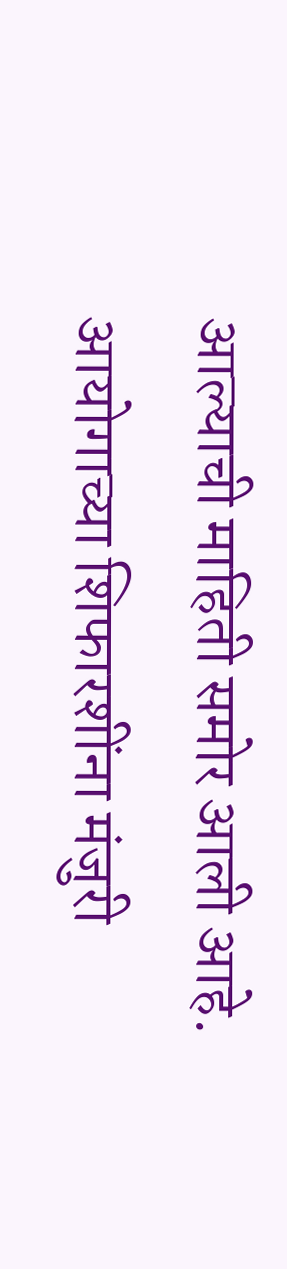आल्याची माहिती समोर आली आहे. आयोगाच्या शिफारशींना मंजुरी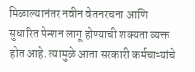मिळाल्यानंतर नवीन वेतनरचना आणि सुधारित पेन्शन लागू होण्याची शक्यता व्यक्त होत आहे. त्यामुळे आता सरकारी कर्मचाऱ्यांचे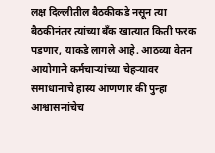लक्ष दिल्लीतील बैठकीकडे नसून त्या बैठकीनंतर त्यांच्या बँक खात्यात किती फरक पडणार, याकडे लागले आहे. आठव्या वेतन आयोगाने कर्मचाऱ्यांच्या चेहऱ्यावर समाधानाचे हास्य आणणार की पुन्हा आश्वासनांचेच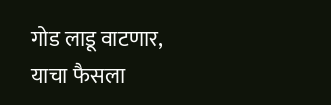गोड लाडू वाटणार, याचा फैसला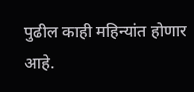पुढील काही महिन्यांत होणार आहे.